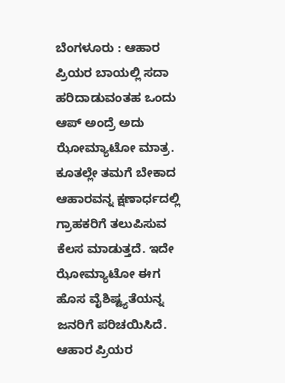ಬೆಂಗಳೂರು : ಆಹಾರ ಪ್ರಿಯರ ಬಾಯಲ್ಲಿ ಸದಾ ಹರಿದಾಡುವಂತಹ ಒಂದು ಆಪ್ ಅಂದ್ರೆ ಅದು ಝೋಮ್ಯಾಟೋ ಮಾತ್ರ. ಕೂತಲ್ಲೇ ತಮಗೆ ಬೇಕಾದ ಆಹಾರವನ್ನ ಕ್ಷಣಾರ್ಧದಲ್ಲಿ ಗ್ರಾಹಕರಿಗೆ ತಲುಪಿಸುವ ಕೆಲಸ ಮಾಡುತ್ತದೆ. ಇದೇ ಝೋಮ್ಯಾಟೋ ಈಗ ಹೊಸ ವೈಶಿಷ್ಟ್ಯತೆಯನ್ನ ಜನರಿಗೆ ಪರಿಚಯಿಸಿದೆ.
ಆಹಾರ ಪ್ರಿಯರ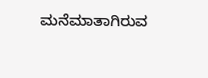ಮನೆಮಾತಾಗಿರುವ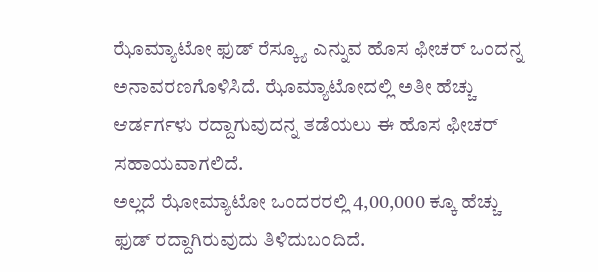ಝೊಮ್ಯಾಟೋ ಫುಡ್ ರೆಸ್ಕ್ಯೂ ಎನ್ನುವ ಹೊಸ ಫೀಚರ್ ಒಂದನ್ನ ಅನಾವರಣಗೊಳಿಸಿದೆ. ಝೊಮ್ಯಾಟೋದಲ್ಲಿ ಅತೀ ಹೆಚ್ಚು ಆರ್ಡರ್ಗಳು ರದ್ದಾಗುವುದನ್ನ ತಡೆಯಲು ಈ ಹೊಸ ಫೀಚರ್ ಸಹಾಯವಾಗಲಿದೆ.
ಅಲ್ಲದೆ ಝೋಮ್ಯಾಟೋ ಒಂದರರಲ್ಲಿ 4,00,000 ಕ್ಕೂ ಹೆಚ್ಚು ಫುಡ್ ರದ್ದಾಗಿರುವುದು ತಿಳಿದುಬಂದಿದೆ.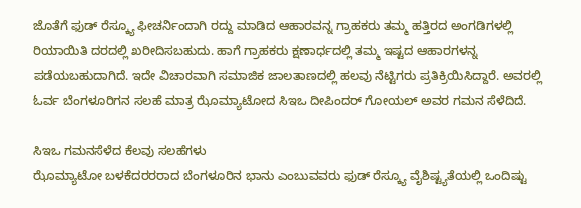ಜೊತೆಗೆ ಫುಡ್ ರೆಸ್ಕ್ಯೂ ಫೀಚರ್ನಿಂದಾಗಿ ರದ್ದು ಮಾಡಿದ ಆಹಾರವನ್ನ ಗ್ರಾಹಕರು ತಮ್ಮ ಹತ್ತಿರದ ಅಂಗಡಿಗಳಲ್ಲಿ ರಿಯಾಯಿತಿ ದರದಲ್ಲಿ ಖರೀದಿಸಬಹುದು. ಹಾಗೆ ಗ್ರಾಹಕರು ಕ್ಷಣಾರ್ಧದಲ್ಲಿ ತಮ್ಮ ಇಷ್ಟದ ಆಹಾರಗಳನ್ನ ಪಡೆಯಬಹುದಾಗಿದೆ. ಇದೇ ವಿಚಾರವಾಗಿ ಸಮಾಜಿಕ ಜಾಲತಾಣದಲ್ಲಿ ಹಲವು ನೆಟ್ಟಿಗರು ಪ್ರತಿಕ್ರಿಯಿಸಿದ್ದಾರೆ. ಅವರಲ್ಲಿ ಓರ್ವ ಬೆಂಗಳೂರಿಗನ ಸಲಹೆ ಮಾತ್ರ ಝೊಮ್ಯಾಟೋದ ಸಿಇಒ ದೀಪಿಂದರ್ ಗೋಯಲ್ ಅವರ ಗಮನ ಸೆಳೆದಿದೆ.

ಸಿಇಒ ಗಮನಸೆಳೆದ ಕೆಲವು ಸಲಹೆಗಳು
ಝೊಮ್ಯಾಟೋ ಬಳಕೆದರರರಾದ ಬೆಂಗಳೂರಿನ ಭಾನು ಎಂಬುವವರು ಫುಡ್ ರೆಸ್ಕ್ಯೂ ವೈಶಿಷ್ಟ್ಯತೆಯಲ್ಲಿ ಒಂದಿಷ್ಟು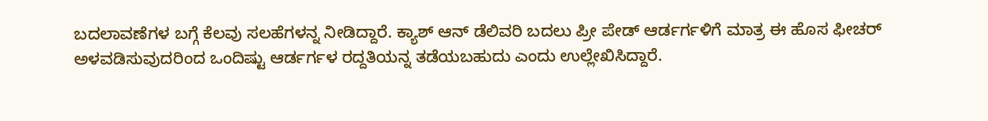ಬದಲಾವಣೆಗಳ ಬಗ್ಗೆ ಕೆಲವು ಸಲಹೆಗಳನ್ನ ನೀಡಿದ್ದಾರೆ. ಕ್ಯಾಶ್ ಆನ್ ಡೆಲಿವರಿ ಬದಲು ಪ್ರೀ ಪೇಡ್ ಆರ್ಡರ್ಗಳಿಗೆ ಮಾತ್ರ ಈ ಹೊಸ ಫೀಚರ್ ಅಳವಡಿಸುವುದರಿಂದ ಒಂದಿಷ್ಟು ಆರ್ಡರ್ಗಳ ರದ್ದತಿಯನ್ನ ತಡೆಯಬಹುದು ಎಂದು ಉಲ್ಲೇಖಿಸಿದ್ದಾರೆ.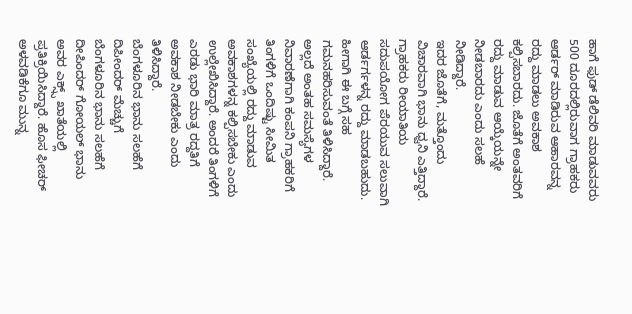ಹಾಗೆ ಫುಡ್ ಡೆಲಿವರಿ ಮಾಡುವವರು 500 ದೂರದಲ್ಲಿರುವಾಗ ಗ್ರಾಹಕರು ಆರ್ಡರ್ ಮಾಡಿರುವ ಆಹಾರವನ್ನ ರದ್ದು ಮಾಡಲು ಅವಕಾಶ ಕಲ್ಪಿಸಬಾರದು. ಜೊತೆಗೆ ಅಂತವರಿಗೆ ರದ್ದು ಮಾಡುವ ಆಯ್ಕೆಯನ್ನೇ ನೀಡಬಾರದು ಎಂದು ಸಲಹೆ ನೀಡಿದ್ದಾರೆ.
ಇದರ ಜೊತೆಗೆ, ಮತ್ತೊಂದು ವಿಚಾರವಾಗಿ ಭಾನು ಧ್ವನಿ ಎತ್ತಿದ್ದಾರೆ. ಗ್ರಾಹಕರು ರೀಯಾತಿಯ ಸದುಪಯೋಗ ಪೆರಯುವ ಸಲುವಾಗಿ ಆರ್ಡರ್ಗಳನ್ನ ರದ್ದು ಮಾಡಬಹುದು. ಹೀಗಾಗಿ ಈ ಬಗ್ಗೆ ಸಹ ಗಮನಹರಿಸುವಂತೆ ತಿಳಿಸಿದ್ದಾರೆ. ಅಲ್ಲದೆ ಅಂತಹ ಸಮಸ್ಯೆಗಳ ನಿವಾರಣೆಗಾಗಿ ಕಂಪನಿ ಗ್ರಾಹಕರಿಗೆ ತಿಂಗಳಿಗೆ ಒಂದಿಷ್ಟು ಸೀಮಿತ ಸಂಖ್ಯೆಯಲ್ಲಿ ರದ್ದು ಮಾಡುವ ಅವಕಾಶಗಳನ್ನ ಕಲ್ಪಿಸಬೇಕು ಎಂದು ಉಲ್ಲೇಖಿಸಿದ್ದಾರೆ. ಅಂದರೆ ತಿಂಗಳಿಗೆ ಎರಡು ಭಾರಿ ಮಾತ್ರ ರದ್ದತಿಗೆ ಅವಕಾಶ ನೀಡಬೇಕು ಎಂದು ತಿಳಿಸಿದ್ದಾರೆ.
ಬೆಂಗಳೂರಿನ ಭಾನು ಸಲಹೆಗೆ ದಿಪೀಂದರ್ ಮೆಚ್ಚುಗೆ
ಬೆಂಗಳೂರಿನ ಭಾನು ಸಲಹೆಗೆ ದೀಪಿಂದರ್ ಗೋಯಲ್ ಭಾನು ಅವರ ಎಕ್ಸ್ಸ್ ಖಾತೆಯಲ್ಲಿ ಪ್ರತಿಕ್ರಿಯಿಸಿದ್ದಾರೆ. ಹೊಸ ಫೀಚರ್ ಅಳವಡಿಕೆಗೂ ಮುನ್ನ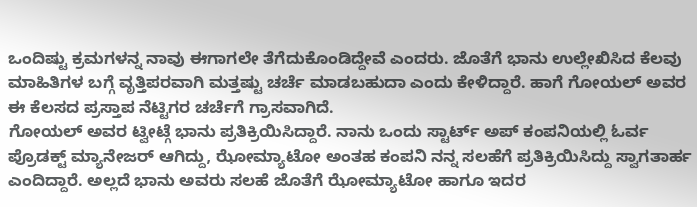ಒಂದಿಷ್ಟು ಕ್ರಮಗಳನ್ನ ನಾವು ಈಗಾಗಲೇ ತೆಗೆದುಕೊಂಡಿದ್ದೇವೆ ಎಂದರು. ಜೊತೆಗೆ ಭಾನು ಉಲ್ಲೇಖಿಸಿದ ಕೆಲವು ಮಾಹಿತಿಗಳ ಬಗ್ಗೆ ವೃತ್ತಿಪರವಾಗಿ ಮತ್ತಷ್ಟು ಚರ್ಚೆ ಮಾಡಬಹುದಾ ಎಂದು ಕೇಳಿದ್ದಾರೆ. ಹಾಗೆ ಗೋಯಲ್ ಅವರ ಈ ಕೆಲಸದ ಪ್ರಸ್ತಾಪ ನೆಟ್ಟಿಗರ ಚರ್ಚೆಗೆ ಗ್ರಾಸವಾಗಿದೆ.
ಗೋಯಲ್ ಅವರ ಟ್ವೀಟ್ಗೆ ಭಾನು ಪ್ರತಿಕ್ರಿಯಿಸಿದ್ದಾರೆ. ನಾನು ಒಂದು ಸ್ಟಾರ್ಟ್ ಅಪ್ ಕಂಪನಿಯಲ್ಲಿ ಓರ್ವ ಪ್ರೊಡಕ್ಟ್ ಮ್ಯಾನೇಜರ್ ಆಗಿದ್ದು, ಝೋಮ್ಯಾಟೋ ಅಂತಹ ಕಂಪನಿ ನನ್ನ ಸಲಹೆಗೆ ಪ್ರತಿಕ್ರಿಯಿಸಿದ್ದು ಸ್ವಾಗತಾರ್ಹ ಎಂದಿದ್ದಾರೆ. ಅಲ್ಲದೆ ಭಾನು ಅವರು ಸಲಹೆ ಜೊತೆಗೆ ಝೋಮ್ಯಾಟೋ ಹಾಗೂ ಇದರ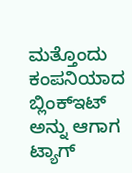ಮತ್ತೊಂದು ಕಂಪನಿಯಾದ ಬ್ಲಿಂಕ್ಇಟ್ ಅನ್ನು ಆಗಾಗ ಟ್ಯಾಗ್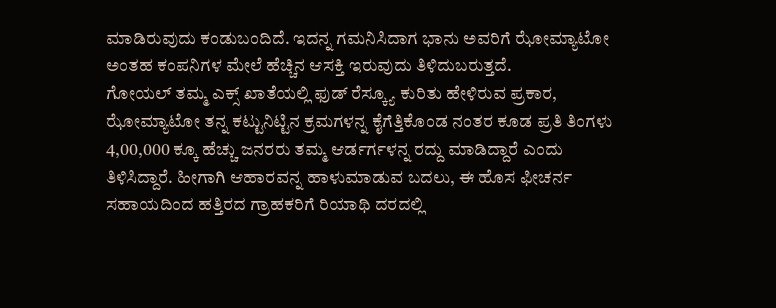ಮಾಡಿರುವುದು ಕಂಡುಬಂದಿದೆ. ಇದನ್ನ ಗಮನಿಸಿದಾಗ ಭಾನು ಅವರಿಗೆ ಝೋಮ್ಯಾಟೋ ಅಂತಹ ಕಂಪನಿಗಳ ಮೇಲೆ ಹೆಚ್ಚಿನ ಆಸಕ್ತಿ ಇರುವುದು ತಿಳಿದುಬರುತ್ತದೆ.
ಗೋಯಲ್ ತಮ್ಮ ಎಕ್ಸ್ ಖಾತೆಯಲ್ಲಿ ಫುಡ್ ರೆಸ್ಕ್ಯೂ ಕುರಿತು ಹೇಳಿರುವ ಪ್ರಕಾರ, ಝೋಮ್ಯಾಟೋ ತನ್ನ ಕಟ್ಟುನಿಟ್ಟಿನ ಕ್ರಮಗಳನ್ನ ಕೈಗೆತ್ತಿಕೊಂಡ ನಂತರ ಕೂಡ ಪ್ರತಿ ತಿಂಗಳು 4,00,000 ಕ್ಕೂ ಹೆಚ್ಚು ಜನರರು ತಮ್ಮ ಆರ್ಡರ್ಗಳನ್ನ ರದ್ದು ಮಾಡಿದ್ದಾರೆ ಎಂದು ತಿಳಿಸಿದ್ದಾರೆ. ಹೀಗಾಗಿ ಆಹಾರವನ್ನ ಹಾಳುಮಾಡುವ ಬದಲು, ಈ ಹೊಸ ಫೀಚರ್ನ ಸಹಾಯದಿಂದ ಹತ್ತಿರದ ಗ್ರಾಹಕರಿಗೆ ರಿಯಾಥಿ ದರದಲ್ಲಿ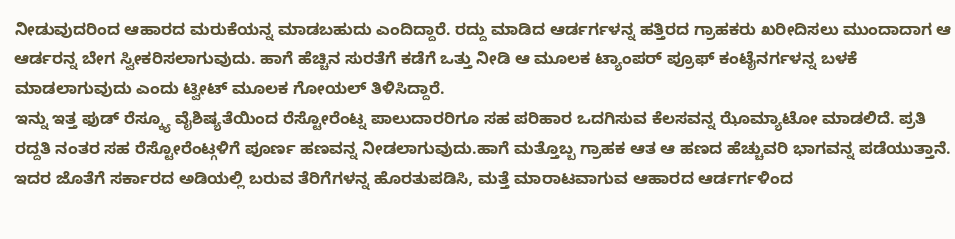ನೀಡುವುದರಿಂದ ಆಹಾರದ ಮರುಕೆಯನ್ನ ಮಾಡಬಹುದು ಎಂದಿದ್ದಾರೆ. ರದ್ದು ಮಾಡಿದ ಆರ್ಡರ್ಗಳನ್ನ ಹತ್ತಿರದ ಗ್ರಾಹಕರು ಖರೀದಿಸಲು ಮುಂದಾದಾಗ ಆ ಆರ್ಡರನ್ನ ಬೇಗ ಸ್ವೀಕರಿಸಲಾಗುವುದು. ಹಾಗೆ ಹೆಚ್ಚಿನ ಸುರತೆಗೆ ಕಡೆಗೆ ಒತ್ತು ನೀಡಿ ಆ ಮೂಲಕ ಟ್ಯಾಂಪರ್ ಪ್ರೂಫ್ ಕಂಟೈನರ್ಗಳನ್ನ ಬಳಕೆ ಮಾಡಲಾಗುವುದು ಎಂದು ಟ್ವೀಟ್ ಮೂಲಕ ಗೋಯಲ್ ತಿಳಿಸಿದ್ದಾರೆ.
ಇನ್ನು ಇತ್ತ ಫುಡ್ ರೆಸ್ಕ್ಯೂ ವೈಶಿಷ್ಯತೆಯಿಂದ ರೆಸ್ಟೋರೆಂಟ್ನ ಪಾಲುದಾರರಿಗೂ ಸಹ ಪರಿಹಾರ ಒದಗಿಸುವ ಕೆಲಸವನ್ನ ಝೊಮ್ಯಾಟೋ ಮಾಡಲಿದೆ. ಪ್ರತಿ ರದ್ದತಿ ನಂತರ ಸಹ ರೆಸ್ಟೋರೆಂಟ್ಗಳಿಗೆ ಪೂರ್ಣ ಹಣವನ್ನ ನೀಡಲಾಗುವುದು.ಹಾಗೆ ಮತ್ತೊಬ್ಬ ಗ್ರಾಹಕ ಆತ ಆ ಹಣದ ಹೆಚ್ಚುವರಿ ಭಾಗವನ್ನ ಪಡೆಯುತ್ತಾನೆ. ಇದರ ಜೊತೆಗೆ ಸರ್ಕಾರದ ಅಡಿಯಲ್ಲಿ ಬರುವ ತೆರಿಗೆಗಳನ್ನ ಹೊರತುಪಡಿಸಿ, ಮತ್ತೆ ಮಾರಾಟವಾಗುವ ಆಹಾರದ ಆರ್ಡರ್ಗಳಿಂದ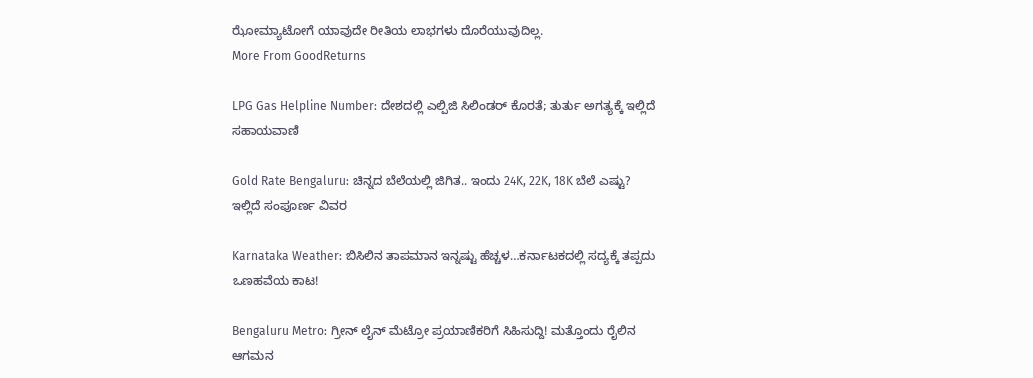ಝೋಮ್ಯಾಟೋಗೆ ಯಾವುದೇ ರೀತಿಯ ಲಾಭಗಳು ದೊರೆಯುವುದಿಲ್ಲ.
More From GoodReturns

LPG Gas Helpline Number: ದೇಶದಲ್ಲಿ ಎಲ್ಪಿಜಿ ಸಿಲಿಂಡರ್ ಕೊರತೆ; ತುರ್ತು ಅಗತ್ಯಕ್ಕೆ ಇಲ್ಲಿದೆ ಸಹಾಯವಾಣಿ

Gold Rate Bengaluru: ಚಿನ್ನದ ಬೆಲೆಯಲ್ಲಿ ಜಿಗಿತ.. ಇಂದು 24K, 22K, 18K ಬೆಲೆ ಎಷ್ಟು? ಇಲ್ಲಿದೆ ಸಂಪೂರ್ಣ ವಿವರ

Karnataka Weather: ಬಿಸಿಲಿನ ತಾಪಮಾನ ಇನ್ನಷ್ಟು ಹೆಚ್ಚಳ…ಕರ್ನಾಟಕದಲ್ಲಿ ಸದ್ಯಕ್ಕೆ ತಪ್ಪದು ಒಣಹವೆಯ ಕಾಟ!

Bengaluru Metro: ಗ್ರೀನ್ ಲೈನ್ ಮೆಟ್ರೋ ಪ್ರಯಾಣಿಕರಿಗೆ ಸಿಹಿಸುದ್ದಿ! ಮತ್ತೊಂದು ರೈಲಿನ ಆಗಮನ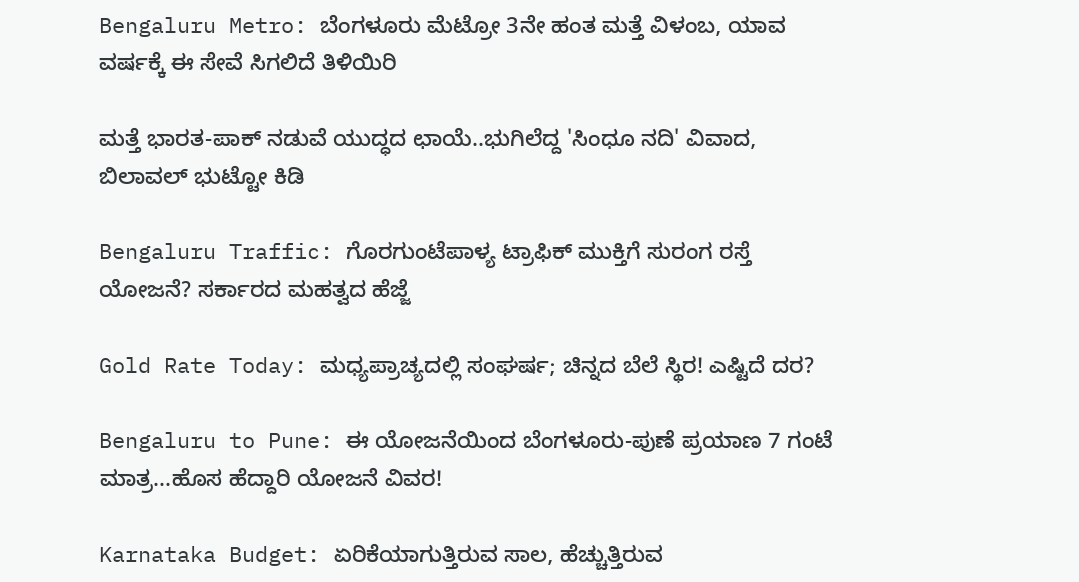Bengaluru Metro: ಬೆಂಗಳೂರು ಮೆಟ್ರೋ 3ನೇ ಹಂತ ಮತ್ತೆ ವಿಳಂಬ, ಯಾವ ವರ್ಷಕ್ಕೆ ಈ ಸೇವೆ ಸಿಗಲಿದೆ ತಿಳಿಯಿರಿ

ಮತ್ತೆ ಭಾರತ-ಪಾಕ್ ನಡುವೆ ಯುದ್ಧದ ಛಾಯೆ..ಭುಗಿಲೆದ್ದ 'ಸಿಂಧೂ ನದಿ' ವಿವಾದ, ಬಿಲಾವಲ್ ಭುಟ್ಟೋ ಕಿಡಿ

Bengaluru Traffic: ಗೊರಗುಂಟೆಪಾಳ್ಯ ಟ್ರಾಫಿಕ್ ಮುಕ್ತಿಗೆ ಸುರಂಗ ರಸ್ತೆ ಯೋಜನೆ? ಸರ್ಕಾರದ ಮಹತ್ವದ ಹೆಜ್ಜೆ

Gold Rate Today: ಮಧ್ಯಪ್ರಾಚ್ಯದಲ್ಲಿ ಸಂಘರ್ಷ; ಚಿನ್ನದ ಬೆಲೆ ಸ್ಥಿರ! ಎಷ್ಟಿದೆ ದರ?

Bengaluru to Pune: ಈ ಯೋಜನೆಯಿಂದ ಬೆಂಗಳೂರು-ಪುಣೆ ಪ್ರಯಾಣ 7 ಗಂಟೆ ಮಾತ್ರ...ಹೊಸ ಹೆದ್ದಾರಿ ಯೋಜನೆ ವಿವರ!

Karnataka Budget: ಏರಿಕೆಯಾಗುತ್ತಿರುವ ಸಾಲ, ಹೆಚ್ಚುತ್ತಿರುವ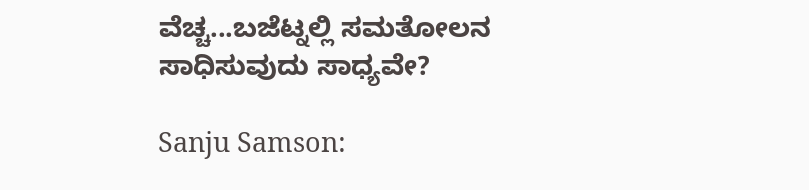ವೆಚ್ಚ...ಬಜೆಟ್ನಲ್ಲಿ ಸಮತೋಲನ ಸಾಧಿಸುವುದು ಸಾಧ್ಯವೇ?

Sanju Samson: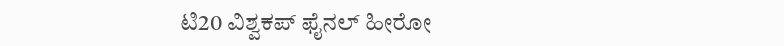ಟಿ20 ವಿಶ್ವಕಪ್ ಫೈನಲ್ ಹೀರೋ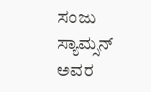ಸಂಜು ಸ್ಯಾಮ್ಸನ್ ಅವರ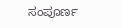ಸಂಪೂರ್ಣ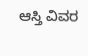ಆಸ್ತಿ ವಿವರ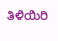ತಿಳಿಯಿರಿ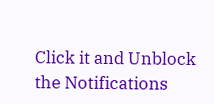Click it and Unblock the Notifications